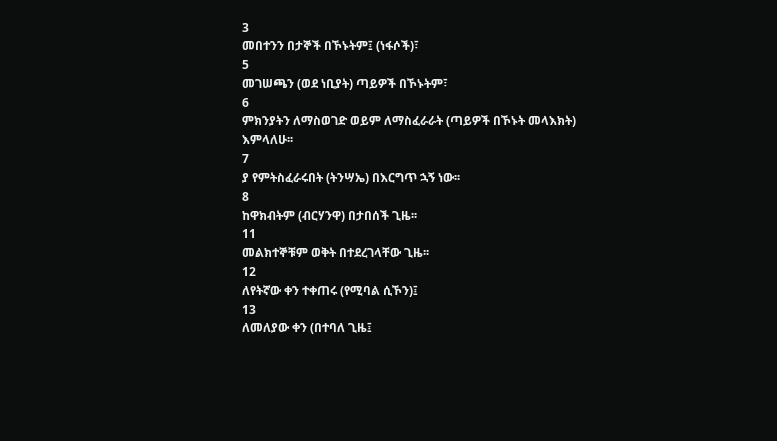3
መበተንን በታኞች በኾኑትም፤ (ነፋሶች)፣
5
መገሠጫን (ወደ ነቢያት) ጣይዎች በኾኑትም፣
6
ምክንያትን ለማስወገድ ወይም ለማስፈራራት (ጣይዎች በኾኑት መላእክት) እምላለሁ፡፡
7
ያ የምትስፈራሩበት (ትንሣኤ) በእርግጥ ኋኝ ነው፡፡
8
ከዋክብትም (ብርሃንዋ) በታበሰች ጊዜ፡፡
11
መልክተኞቹም ወቅት በተደረገላቸው ጊዜ፡፡
12
ለየትኛው ቀን ተቀጠሩ (የሚባል ሲኾን)፤
13
ለመለያው ቀን (በተባለ ጊዜ፤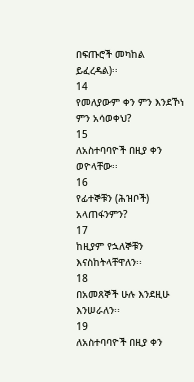በፍጡሮች መካከል ይፈረዳል)፡፡
14
የመለያውም ቀን ምን እንደኾነ ምን አሳወቀህ?
15
ለአስተባባዮች በዚያ ቀን ወዮላቸው፡፡
16
የፊተኞቹን (ሕዝቦች) አላጠፋንምን?
17
ከዚያም የኋለኞቹን እናስከትላቸዋለን፡፡
18
በአመጸኞች ሁሉ እንደዚሁ እንሠራለን፡፡
19
ለአስተባባዮች በዚያ ቀን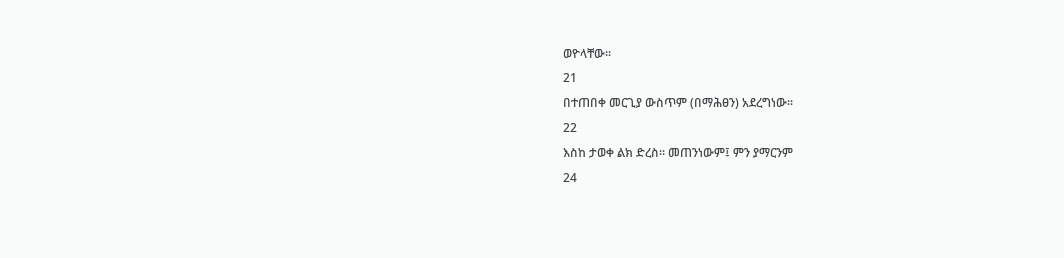ወዮላቸው፡፡
21
በተጠበቀ መርጊያ ውስጥም (በማሕፀን) አደረግነው፡፡
22
እስከ ታወቀ ልክ ድረስ፡፡ መጠንነውም፤ ምን ያማርንም
24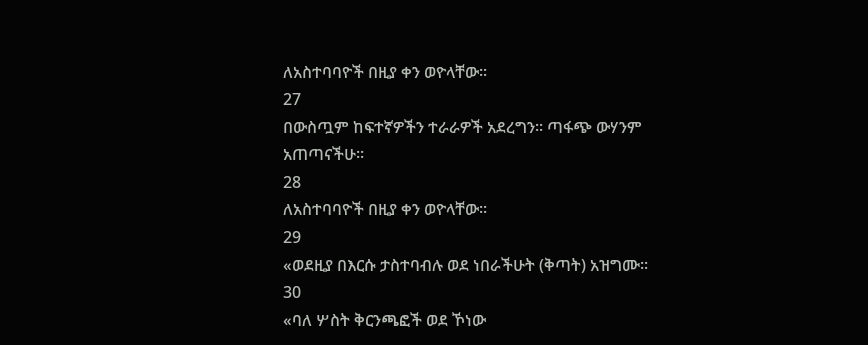ለአስተባባዮች በዚያ ቀን ወዮላቸው፡፡
27
በውስጧም ከፍተኛዎችን ተራራዎች አደረግን፡፡ ጣፋጭ ውሃንም አጠጣናችሁ፡፡
28
ለአስተባባዮች በዚያ ቀን ወዮላቸው፡፡
29
«ወደዚያ በእርሱ ታስተባብሉ ወደ ነበራችሁት (ቅጣት) አዝግሙ፡፡
30
«ባለ ሦስት ቅርንጫፎች ወደ ኾነው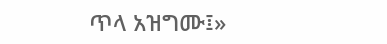ጥላ አዝግሙ፤»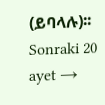(ይባላሉ)፡፡
Sonraki 20 ayet →